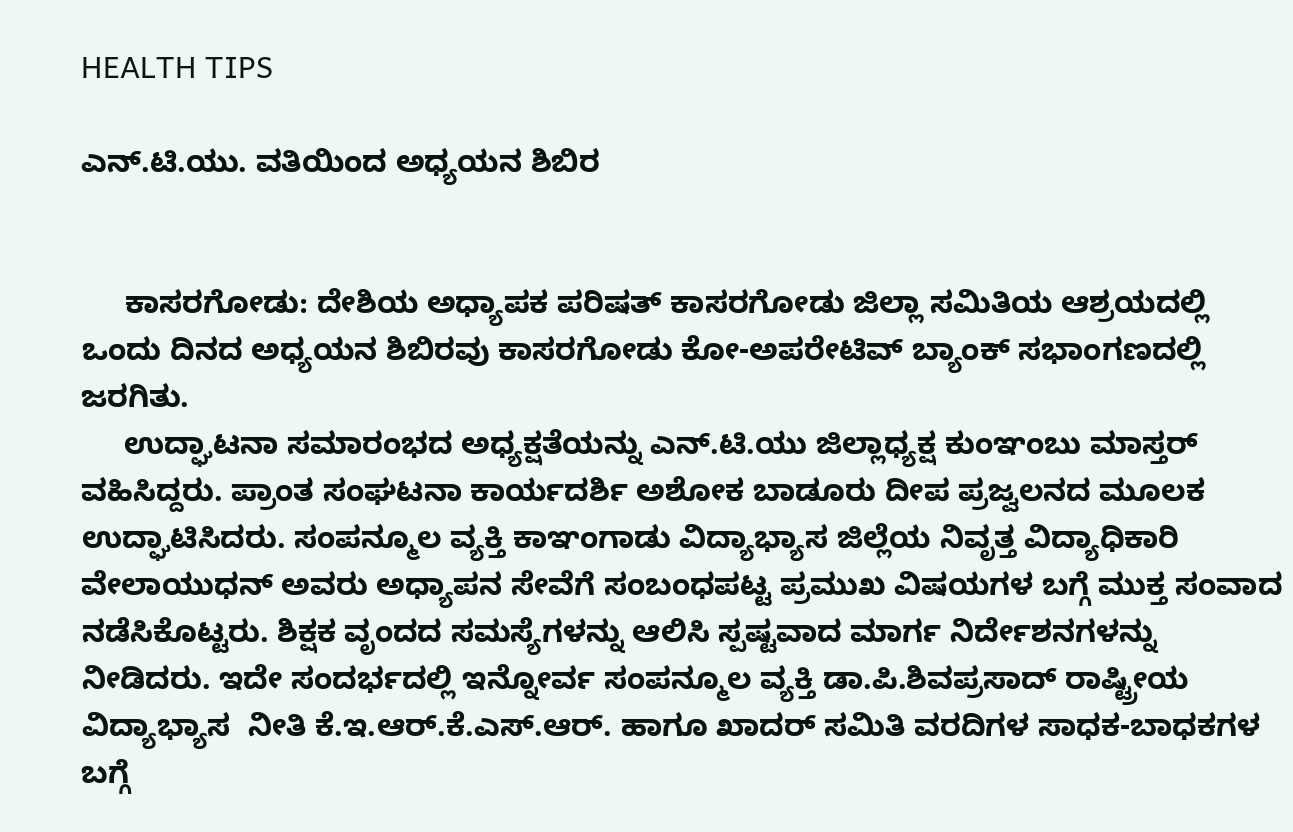HEALTH TIPS

ಎನ್.ಟಿ.ಯು. ವತಿಯಿಂದ ಅಧ್ಯಯನ ಶಿಬಿರ


     ಕಾಸರಗೋಡು: ದೇಶಿಯ ಅಧ್ಯಾಪಕ ಪರಿಷತ್ ಕಾಸರಗೋಡು ಜಿಲ್ಲಾ ಸಮಿತಿಯ ಆಶ್ರಯದಲ್ಲಿ ಒಂದು ದಿನದ ಅಧ್ಯಯನ ಶಿಬಿರವು ಕಾಸರಗೋಡು ಕೋ-ಅಪರೇಟಿವ್ ಬ್ಯಾಂಕ್ ಸಭಾಂಗಣದಲ್ಲಿ ಜರಗಿತು.
     ಉದ್ಘಾಟನಾ ಸಮಾರಂಭದ ಅಧ್ಯಕ್ಷತೆಯನ್ನು ಎನ್.ಟಿ.ಯು ಜಿಲ್ಲಾಧ್ಯಕ್ಷ ಕುಂಞಂಬು ಮಾಸ್ತರ್ ವಹಿಸಿದ್ದರು. ಪ್ರಾಂತ ಸಂಘಟನಾ ಕಾರ್ಯದರ್ಶಿ ಅಶೋಕ ಬಾಡೂರು ದೀಪ ಪ್ರಜ್ವಲನದ ಮೂಲಕ ಉದ್ಘಾಟಿಸಿದರು. ಸಂಪನ್ಮೂಲ ವ್ಯಕ್ತಿ ಕಾಞಂಗಾಡು ವಿದ್ಯಾಭ್ಯಾಸ ಜಿಲ್ಲೆಯ ನಿವೃತ್ತ ವಿದ್ಯಾಧಿಕಾರಿ ವೇಲಾಯುಧನ್ ಅವರು ಅಧ್ಯಾಪನ ಸೇವೆಗೆ ಸಂಬಂಧಪಟ್ಟ ಪ್ರಮುಖ ವಿಷಯಗಳ ಬಗ್ಗೆ ಮುಕ್ತ ಸಂವಾದ ನಡೆಸಿಕೊಟ್ಟರು. ಶಿಕ್ಷಕ ವೃಂದದ ಸಮಸ್ಯೆಗಳನ್ನು ಆಲಿಸಿ ಸ್ಪಷ್ಟವಾದ ಮಾರ್ಗ ನಿರ್ದೇಶನಗಳನ್ನು ನೀಡಿದರು. ಇದೇ ಸಂದರ್ಭದಲ್ಲಿ ಇನ್ನೋರ್ವ ಸಂಪನ್ಮೂಲ ವ್ಯಕ್ತಿ ಡಾ.ಪಿ.ಶಿವಪ್ರಸಾದ್ ರಾಷ್ಟ್ರೀಯ ವಿದ್ಯಾಭ್ಯಾಸ  ನೀತಿ ಕೆ.ಇ.ಆರ್.ಕೆ.ಎಸ್.ಆರ್. ಹಾಗೂ ಖಾದರ್ ಸಮಿತಿ ವರದಿಗಳ ಸಾಧಕ-ಬಾಧಕಗಳ ಬಗ್ಗೆ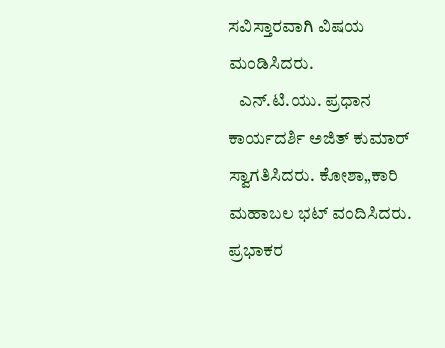ಸವಿಸ್ತಾರವಾಗಿ ವಿಷಯ ಮಂಡಿಸಿದರು.
   ಎನ್.ಟಿ.ಯು. ಪ್ರಧಾನ ಕಾರ್ಯದರ್ಶಿ ಅಜಿತ್ ಕುಮಾರ್ ಸ್ವಾಗತಿಸಿದರು. ಕೋಶಾ„ಕಾರಿ ಮಹಾಬಲ ಭಟ್ ವಂದಿಸಿದರು. ಪ್ರಭಾಕರ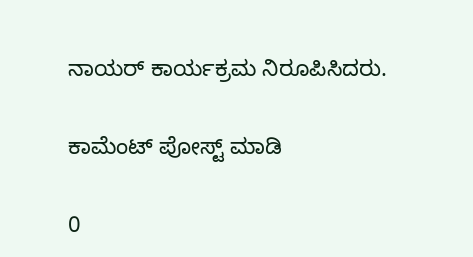ನಾಯರ್ ಕಾರ್ಯಕ್ರಮ ನಿರೂಪಿಸಿದರು.

ಕಾಮೆಂಟ್‌‌ ಪೋಸ್ಟ್‌ ಮಾಡಿ

0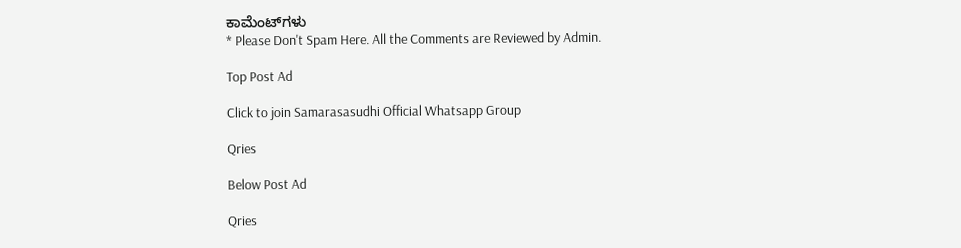ಕಾಮೆಂಟ್‌ಗಳು
* Please Don't Spam Here. All the Comments are Reviewed by Admin.

Top Post Ad

Click to join Samarasasudhi Official Whatsapp Group

Qries

Below Post Ad

Qries